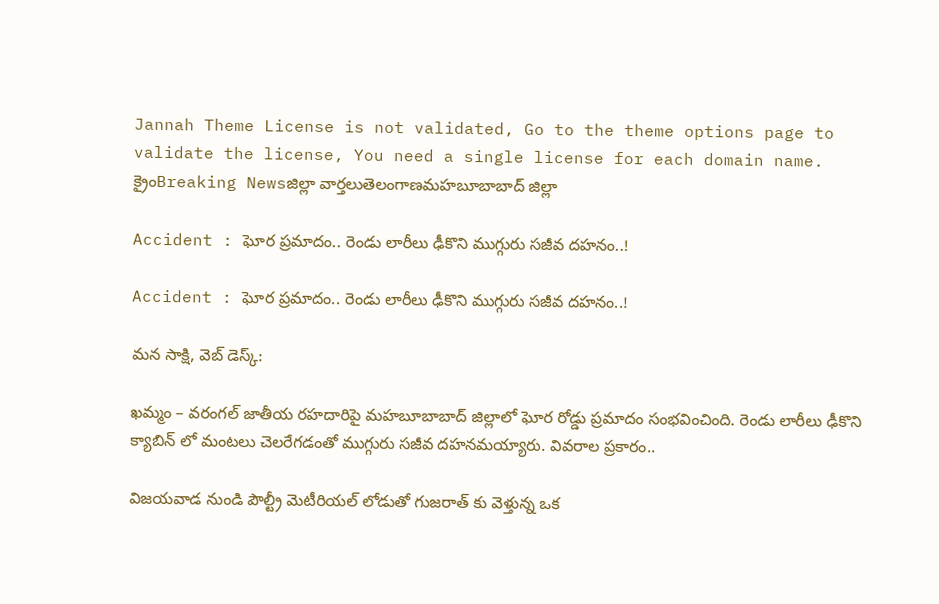Jannah Theme License is not validated, Go to the theme options page to validate the license, You need a single license for each domain name.
క్రైంBreaking Newsజిల్లా వార్తలుతెలంగాణమహబూబాబాద్ జిల్లా

Accident : ఘోర ప్రమాదం.. రెండు లారీలు ఢీకొని ముగ్గురు సజీవ దహనం..!

Accident : ఘోర ప్రమాదం.. రెండు లారీలు ఢీకొని ముగ్గురు సజీవ దహనం..!

మన సాక్షి, వెబ్ డెస్క్:

ఖమ్మం – వరంగల్ జాతీయ రహదారిపై మహబూబాబాద్ జిల్లాలో ఘోర రోడ్డు ప్రమాదం సంభవించింది. రెండు లారీలు ఢీకొని క్యాబిన్ లో మంటలు చెలరేగడంతో ముగ్గురు సజీవ దహనమయ్యారు. వివరాల ప్రకారం..

విజయవాడ నుండి పౌల్ట్రీ మెటీరియల్ లోడుతో గుజరాత్ కు వెళ్తున్న ఒక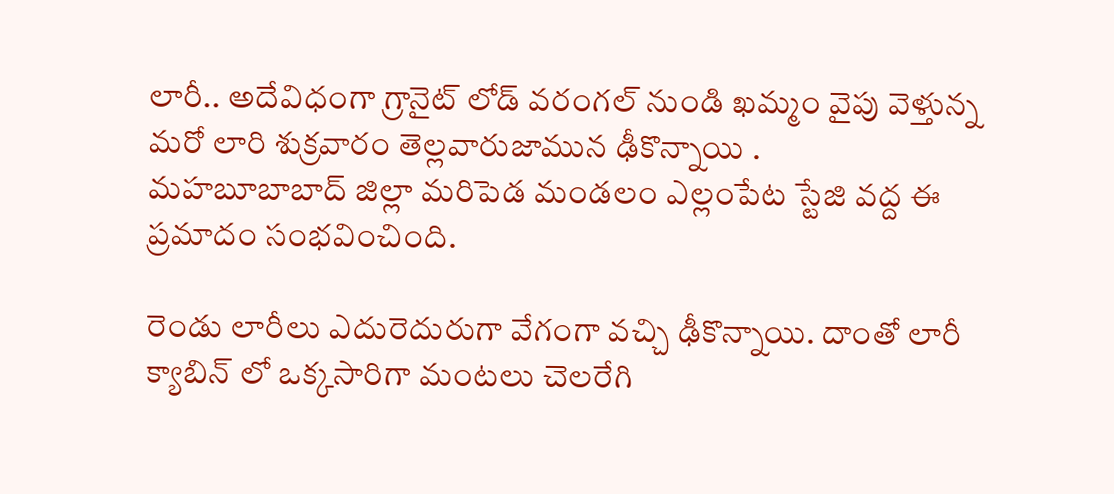లారీ.. అదేవిధంగా గ్రానైట్ లోడ్ వరంగల్ నుండి ఖమ్మం వైపు వెళ్తున్న మరో లారి శుక్రవారం తెల్లవారుజామున ఢీకొన్నాయి .
మహబూబాబాద్ జిల్లా మరిపెడ మండలం ఎల్లంపేట స్టేజి వద్ద ఈ ప్రమాదం సంభవించింది.

రెండు లారీలు ఎదురెదురుగా వేగంగా వచ్చి ఢీకొన్నాయి. దాంతో లారీ క్యాబిన్ లో ఒక్కసారిగా మంటలు చెలరేగి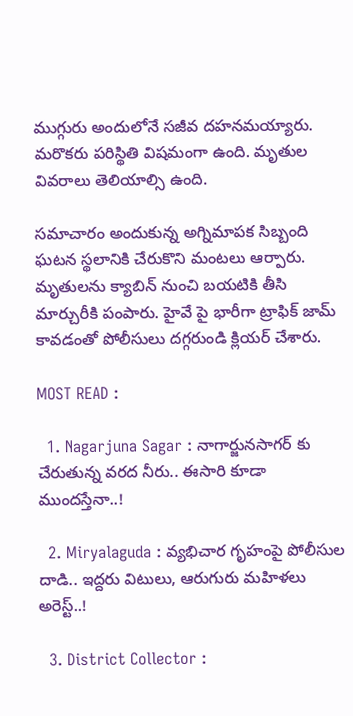ముగ్గురు అందులోనే సజీవ దహనమయ్యారు. మరొకరు పరిస్థితి విషమంగా ఉంది. మృతుల వివరాలు తెలియాల్సి ఉంది.

సమాచారం అందుకున్న అగ్నిమాపక సిబ్బంది ఘటన స్థలానికి చేరుకొని మంటలు ఆర్పారు. మృతులను క్యాబిన్ నుంచి బయటికి తీసి మార్చురీకి పంపారు. హైవే పై భారీగా ట్రాఫిక్ జామ్ కావడంతో పోలీసులు దగ్గరుండి క్లియర్ చేశారు.

MOST READ :

  1. Nagarjuna Sagar : నాగార్జునసాగర్ కు చేరుతున్న వరద నీరు.. ఈసారి కూడా ముందస్తేనా..!

  2. Miryalaguda : వ్యభిచార గృహంపై పోలీసుల దాడి.. ఇద్దరు విటులు, ఆరుగురు మహిళలు అరెస్ట్..!

  3. District Collector :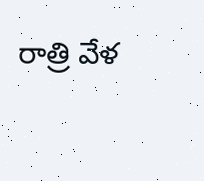రాత్రి వేళ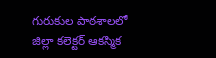గురుకుల పాఠశాలలో జిల్లా కలెక్టర్ ఆకస్మిక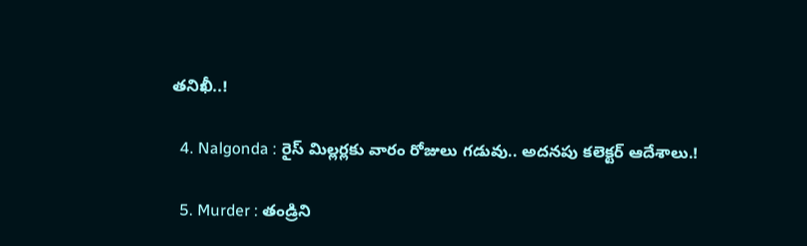తనిఖీ..!

  4. Nalgonda : రైస్ మిల్లర్లకు వారం రోజులు గడువు.. అదనపు కలెక్టర్ ఆదేశాలు.!

  5. Murder : తండ్రిని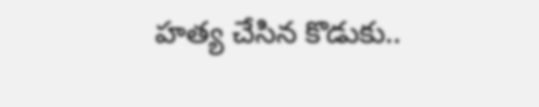హత్య చేసిన కొడుకు..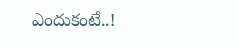ఎందుకంటే..!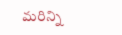మరిన్ని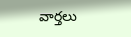వార్తలు